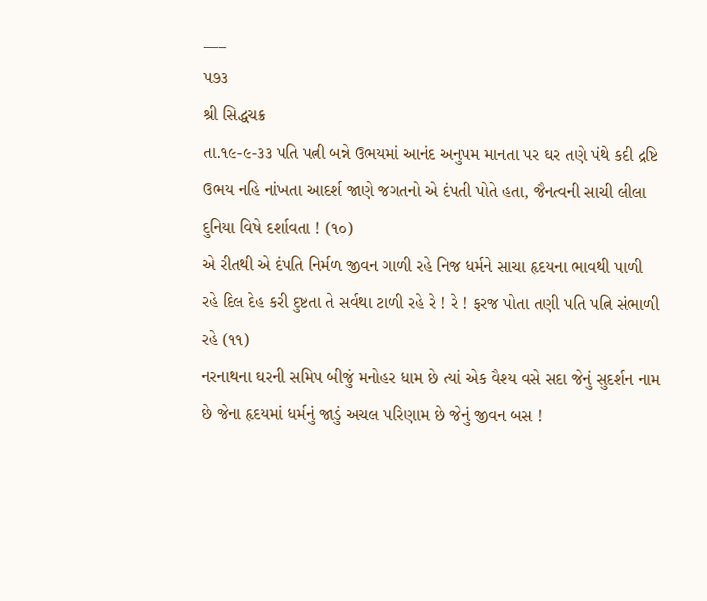___
પ૭૩
શ્રી સિદ્ધચક્ર
તા.૧૯-૯-૩૩ પતિ પત્ની બન્ને ઉભયમાં આનંદ અનુપમ માનતા પર ઘર તણે પંથે કદી દ્રષ્ટિ ઉભય નહિ નાંખતા આદર્શ જાણે જગતનો એ દંપતી પોતે હતા, જૈનત્વની સાચી લીલા દુનિયા વિષે દર્શાવતા ! (૧૦)
એ રીતથી એ દંપતિ નિર્મળ જીવન ગાળી રહે નિજ ધર્મને સાચા હૃદયના ભાવથી પાળી રહે દિલ દેહ કરી દુષ્ટતા તે સર્વથા ટાળી રહે રે ! રે ! ફરજ પોતા તણી પતિ પત્નિ સંભાળી રહે (૧૧)
નરનાથના ઘરની સમિપ બીજું મનોહર ધામ છે ત્યાં એક વૈશ્ય વસે સદા જેનું સુદર્શન નામ છે જેના હૃદયમાં ધર્મનું જાડું અચલ પરિણામ છે જેનું જીવન બસ !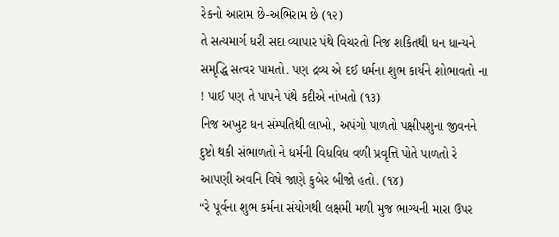રેકનો આરામ છે-અભિરામ છે (૧૨)
તે સત્યમાર્ગ ધરી સદા વ્યાપાર પંથે વિચરતો નિજ શકિતથી ધન ધાન્યને સમૃદ્ધિ સત્વર પામતો. પણ દ્રવ્ય એ દઈ ધર્મના શુભ કાર્યને શોભાવતો ના ! પાઈ પણ તે પાપને પંથે કદીએ નાંખતો (૧૩)
નિજ અખુટ ધન સંમ્પતિથી લાખો, અપંગો પાળતો પક્ષીપશુના જીવનને દુષ્ટો થકી સંભાળતો ને ધર્મની વિધવિધ વળી પ્રવૃત્તિ પોતે પાળતો રે આપણી અવનિ વિષે જાણે કુબેર બીજો હતો. (૧૪)
“રે પૂર્વના શુભ કર્મના સંયોગથી લક્ષમી મળી મુજ ભાગ્યની મારા ઉપર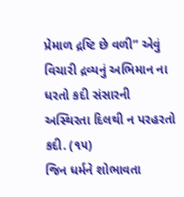પ્રેમાળ દ્રષ્ટિ છે વળી” એવું વિચારી દ્રવ્યનું અભિમાન ના ધરતો કદી સંસારની અસ્થિરતા દિલથી ન પરહરતો કદી. (૧૫)
જિન ધર્મને શોભાવતા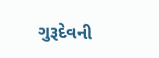ગુરૂદેવની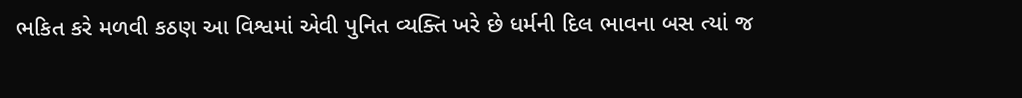ભકિત કરે મળવી કઠણ આ વિશ્વમાં એવી પુનિત વ્યક્તિ ખરે છે ધર્મની દિલ ભાવના બસ ત્યાં જ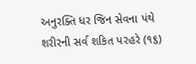અનુરક્તિ ધર જિન સેવના પંથે શરીરની સર્વ શકિત પરહરે (૧૬)